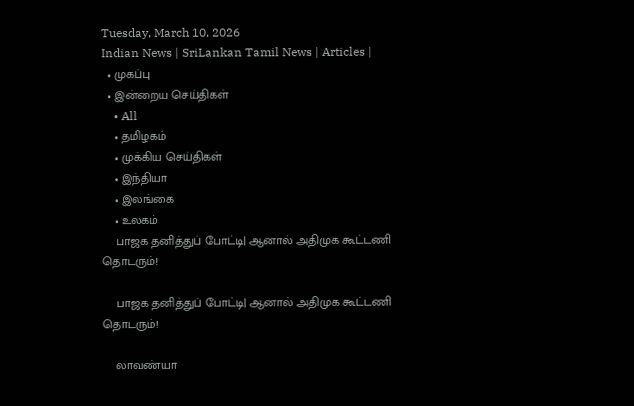Tuesday, March 10, 2026
Indian News | SriLankan Tamil News | Articles |
  • முகப்பு
  • இன்றைய செய்திகள்
    • All
    • தமிழகம்
    • முக்கிய செய்திகள்
    • இந்தியா
    • இலங்கை
    • உலகம்
    பாஜக தனித்துப் போட்டி| ஆனால் அதிமுக கூட்டணி தொடரும்!

    பாஜக தனித்துப் போட்டி| ஆனால் அதிமுக கூட்டணி தொடரும்!

    லாவண்யா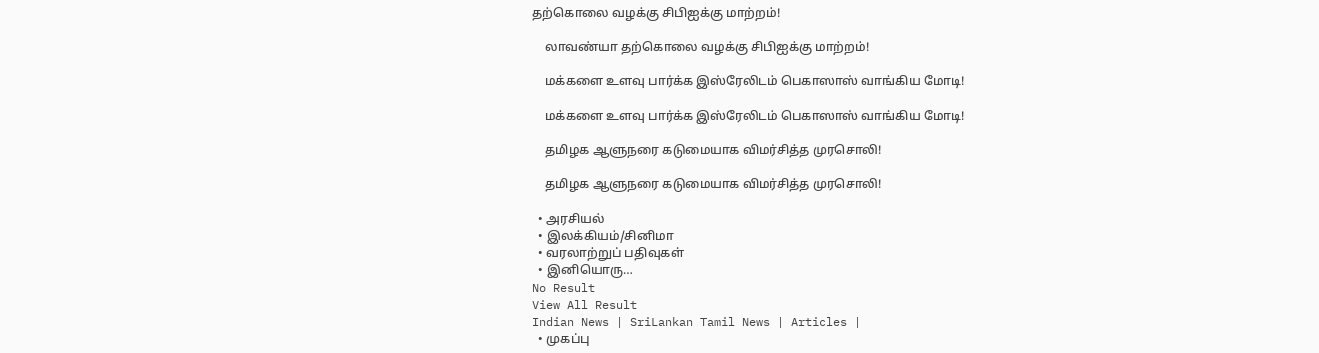தற்கொலை வழக்கு சிபிஐக்கு மாற்றம்!

    லாவண்யா தற்கொலை வழக்கு சிபிஐக்கு மாற்றம்!

    மக்களை உளவு பார்க்க இஸ்ரேலிடம் பெகாஸாஸ் வாங்கிய மோடி!

    மக்களை உளவு பார்க்க இஸ்ரேலிடம் பெகாஸாஸ் வாங்கிய மோடி!

    தமிழக ஆளுநரை கடுமையாக விமர்சித்த முரசொலி!

    தமிழக ஆளுநரை கடுமையாக விமர்சித்த முரசொலி!

  • அரசியல்
  • இலக்கியம்/சினிமா
  • வரலாற்றுப் பதிவுகள்
  • இனியொரு…
No Result
View All Result
Indian News | SriLankan Tamil News | Articles |
  • முகப்பு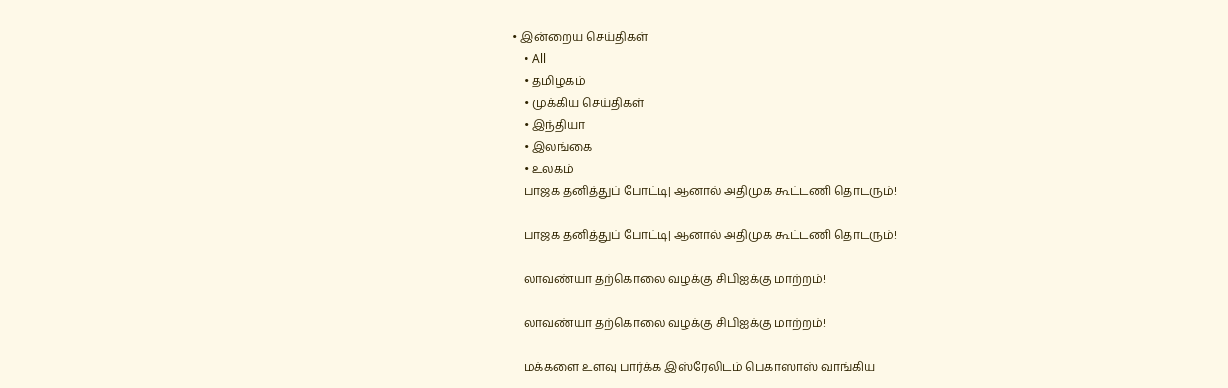• இன்றைய செய்திகள்
    • All
    • தமிழகம்
    • முக்கிய செய்திகள்
    • இந்தியா
    • இலங்கை
    • உலகம்
    பாஜக தனித்துப் போட்டி| ஆனால் அதிமுக கூட்டணி தொடரும்!

    பாஜக தனித்துப் போட்டி| ஆனால் அதிமுக கூட்டணி தொடரும்!

    லாவண்யா தற்கொலை வழக்கு சிபிஐக்கு மாற்றம்!

    லாவண்யா தற்கொலை வழக்கு சிபிஐக்கு மாற்றம்!

    மக்களை உளவு பார்க்க இஸ்ரேலிடம் பெகாஸாஸ் வாங்கிய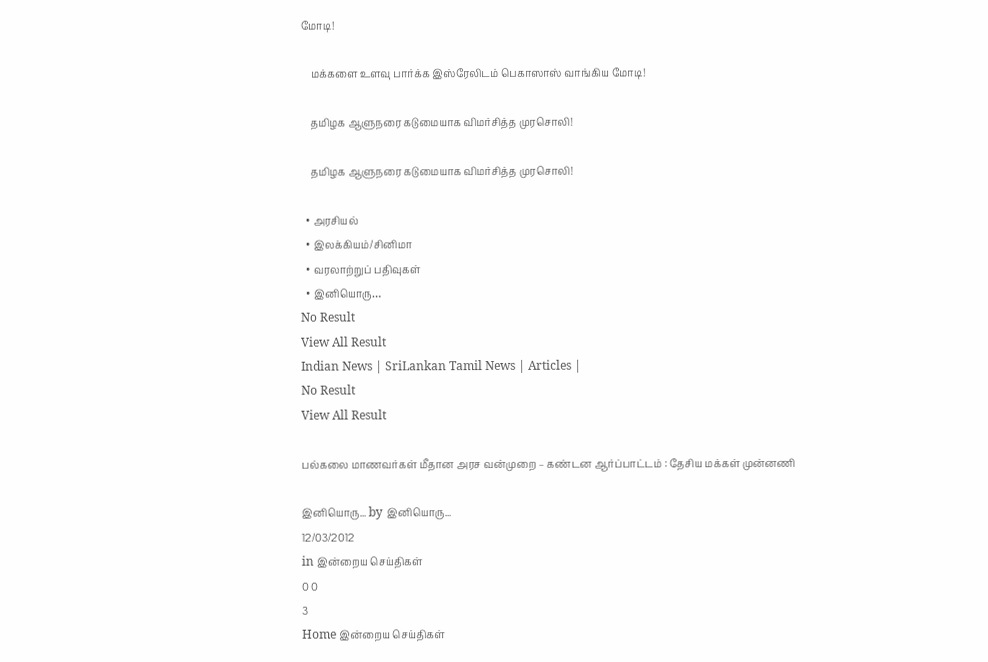மோடி!

    மக்களை உளவு பார்க்க இஸ்ரேலிடம் பெகாஸாஸ் வாங்கிய மோடி!

    தமிழக ஆளுநரை கடுமையாக விமர்சித்த முரசொலி!

    தமிழக ஆளுநரை கடுமையாக விமர்சித்த முரசொலி!

  • அரசியல்
  • இலக்கியம்/சினிமா
  • வரலாற்றுப் பதிவுகள்
  • இனியொரு…
No Result
View All Result
Indian News | SriLankan Tamil News | Articles |
No Result
View All Result

பல்கலை மாணவர்கள் மீதான அரச வன்முறை – கண்டன ஆர்ப்பாட்டம் : தேசிய மக்கள் முன்னணி

இனியொரு... by இனியொரு...
12/03/2012
in இன்றைய செய்திகள்
0 0
3
Home இன்றைய செய்திகள்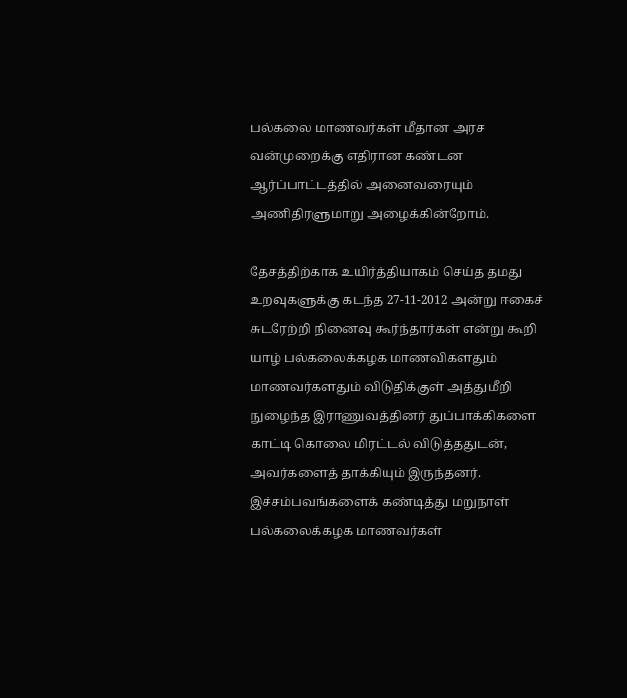பல்கலை மாணவர்கள் மீதான அரச வன்முறைக்கு எதிரான கண்டன ஆர்ப்பாட்டத்தில் அனைவரையும் அணிதிரளுமாறு அழைக்கின்றோம்.

தேசத்திற்காக உயிர்த்தியாகம் செய்த தமது உறவுகளுக்கு கடந்த 27-11-2012 அன்று ஈகைச் சுடரேற்றி நினைவு கூர்ந்தார்கள் என்று கூறி யாழ் பல்கலைக்கழக மாணவிகளதும் மாணவர்களதும் விடுதிக்குள் அத்துமீறி நுழைந்த இராணுவத்தினர் துப்பாக்கிகளை காட்டி கொலை மிரட்டல் விடுத்ததுடன், அவர்களைத் தாக்கியும் இருந்தனர். இச்சம்பவங்களைக் கண்டித்து மறுநாள் பல்கலைக்கழக மாணவர்கள்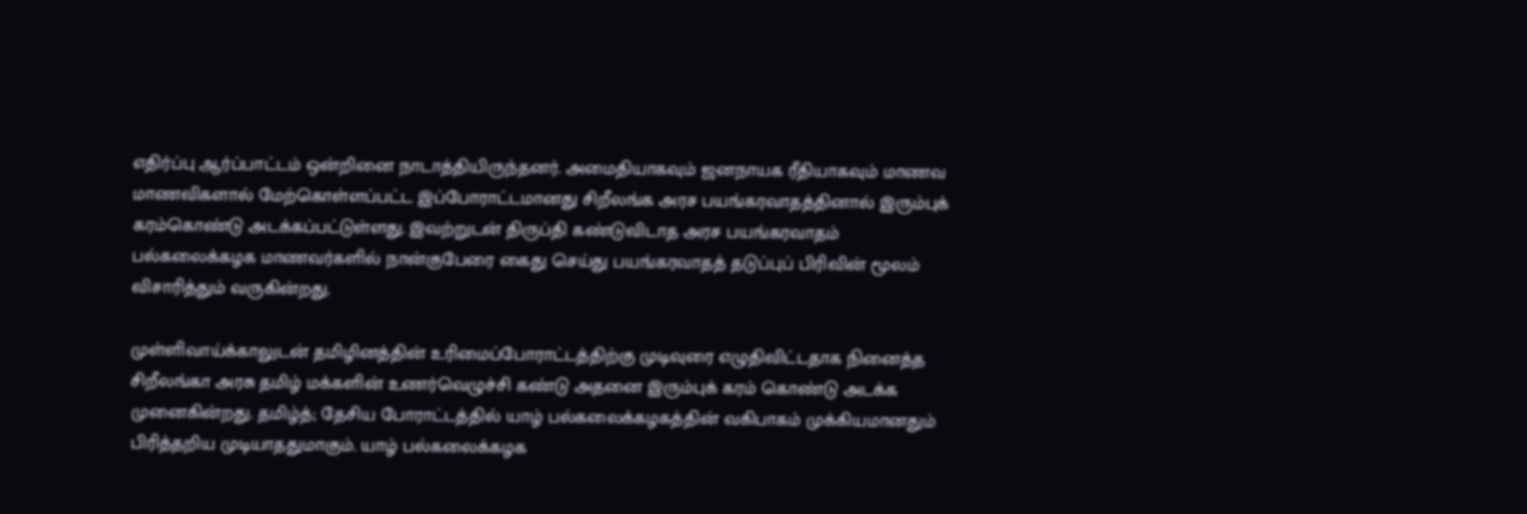எதிர்ப்பு ஆர்ப்பாட்டம் ஒன்றினை நாடாத்தியிருந்தனர். அமைதியாகவும் ஜனநாயக ரீதியாகவும் மாணவ மாணவிகளால் மேற்கொள்ளப்பட்ட இப்போராட்டமானது சிறீலங்க அரச பயங்கரவாதத்தினால் இரும்புக் கரம்கொண்டு அடக்கப்பட்டுள்ளது. இவற்றுடன் திருப்தி கண்டுவிடாத அரச பயங்கரவாதம் பல்கலைக்கழக மாணவர்களில் நான்குபேரை கைது செய்து பயங்கரவாதத் தடுப்புப் பிரிவின் மூலம் விசாரித்தும் வருகின்றது.

முள்ளிவாய்க்காலுடன் தமிழினத்தின் உரிமைப்போராட்டத்திற்கு முடிவுரை எழுதிவிட்டதாக நினைத்த சிறீலங்கா அரசு தமிழ் மக்களின் உணர்வெழுச்சி கண்டு அதனை இரும்புக் கரம் கொண்டு அடக்க முனைகின்றது. தமிழ்த்; தேசிய போராட்டத்தில் யாழ் பல்கலைக்கழகத்தின் வகிபாகம் முக்கியமானதும் பிரித்தறிய முடியாததுமாகும். யாழ் பல்கலைக்கழக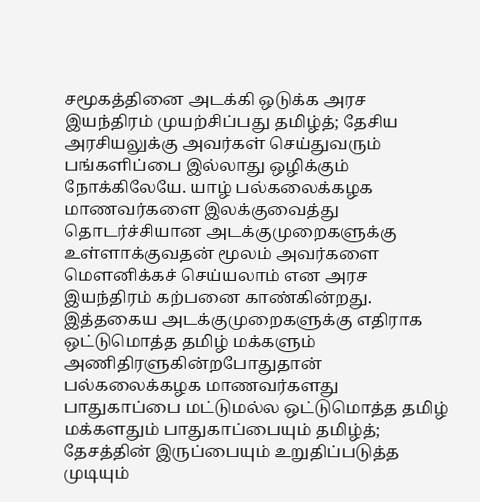சமூகத்தினை அடக்கி ஒடுக்க அரச இயந்திரம் முயற்சிப்பது தமிழ்த்; தேசிய அரசியலுக்கு அவர்கள் செய்துவரும் பங்களிப்பை இல்லாது ஒழிக்கும் நோக்கிலேயே. யாழ் பல்கலைக்கழக மாணவர்களை இலக்குவைத்து தொடர்ச்சியான அடக்குமுறைகளுக்கு உள்ளாக்குவதன் மூலம் அவர்களை மௌனிக்கச் செய்யலாம் என அரச இயந்திரம் கற்பனை காண்கின்றது. இத்தகைய அடக்குமுறைகளுக்கு எதிராக ஒட்டுமொத்த தமிழ் மக்களும் அணிதிரளுகின்றபோதுதான் பல்கலைக்கழக மாணவர்களது பாதுகாப்பை மட்டுமல்ல ஒட்டுமொத்த தமிழ் மக்களதும் பாதுகாப்பையும் தமிழ்த்; தேசத்தின் இருப்பையும் உறுதிப்படுத்த முடியும்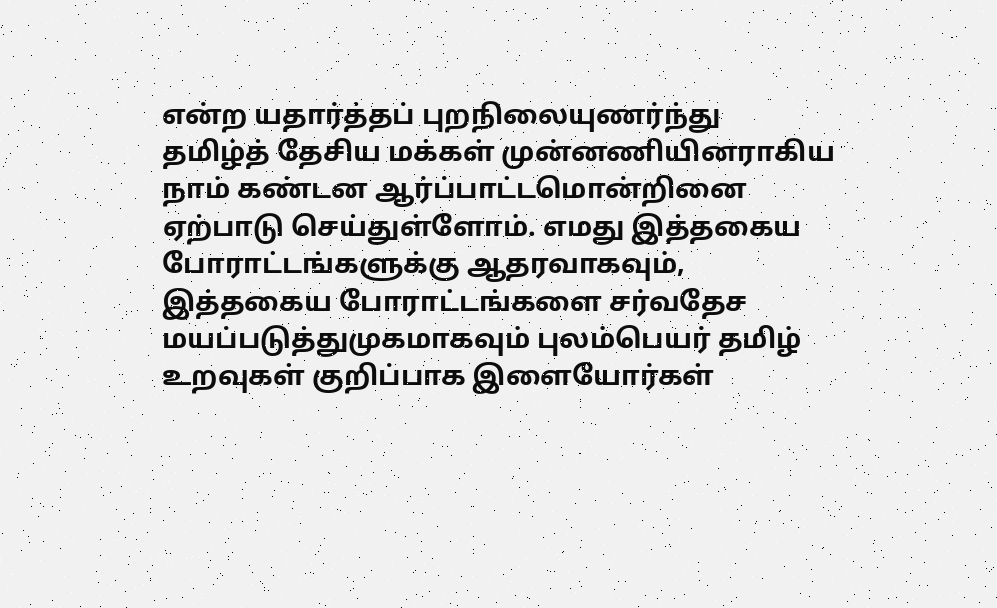என்ற யதார்த்தப் புறநிலையுணர்ந்து தமிழ்த் தேசிய மக்கள் முன்னணியினராகிய நாம் கண்டன ஆர்ப்பாட்டமொன்றினை ஏற்பாடு செய்துள்ளோம். எமது இத்தகைய போராட்டங்களுக்கு ஆதரவாகவும், இத்தகைய போராட்டங்களை சர்வதேச மயப்படுத்துமுகமாகவும் புலம்பெயர் தமிழ் உறவுகள் குறிப்பாக இளையோர்கள்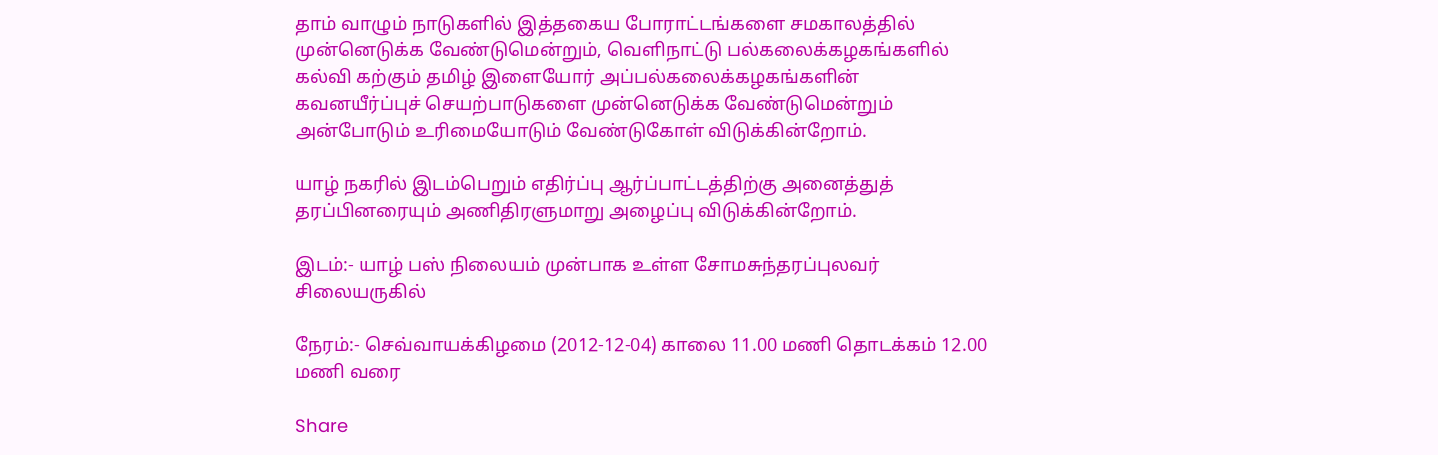தாம் வாழும் நாடுகளில் இத்தகைய போராட்டங்களை சமகாலத்தில் முன்னெடுக்க வேண்டுமென்றும், வெளிநாட்டு பல்கலைக்கழகங்களில் கல்வி கற்கும் தமிழ் இளையோர் அப்பல்கலைக்கழகங்களின் கவனயீர்ப்புச் செயற்பாடுகளை முன்னெடுக்க வேண்டுமென்றும் அன்போடும் உரிமையோடும் வேண்டுகோள் விடுக்கின்றோம்.

யாழ் நகரில் இடம்பெறும் எதிர்ப்பு ஆர்ப்பாட்டத்திற்கு அனைத்துத் தரப்பினரையும் அணிதிரளுமாறு அழைப்பு விடுக்கின்றோம்.

இடம்:- யாழ் பஸ் நிலையம் முன்பாக உள்ள சோமசுந்தரப்புலவர் சிலையருகில்

நேரம்:- செவ்வாயக்கிழமை (2012-12-04) காலை 11.00 மணி தொடக்கம் 12.00 மணி வரை

Share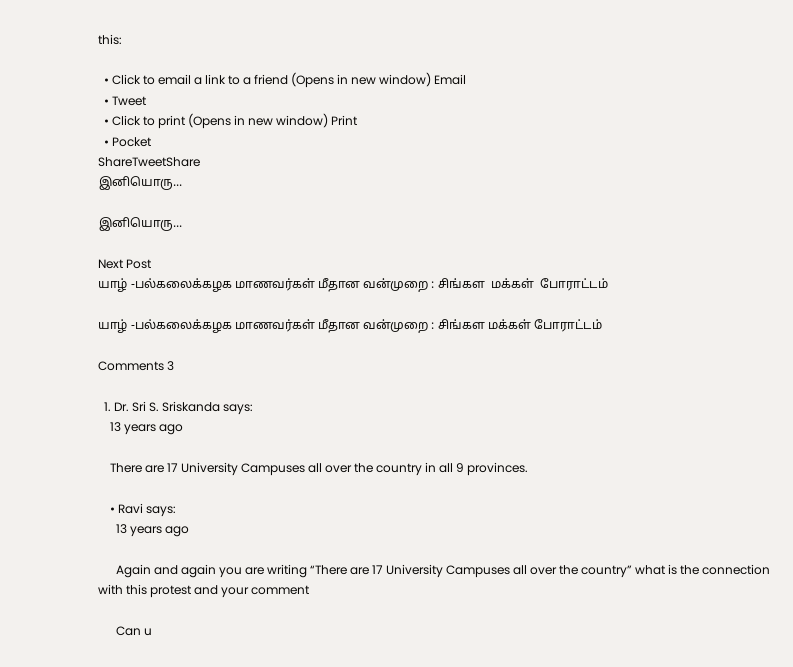this:

  • Click to email a link to a friend (Opens in new window) Email
  • Tweet
  • Click to print (Opens in new window) Print
  • Pocket
ShareTweetShare
இனியொரு...

இனியொரு...

Next Post
யாழ் -பல்கலைக்கழக மாணவர்கள் மீதான வன்முறை : சிங்கள  மக்கள்  போராட்டம்

யாழ் -பல்கலைக்கழக மாணவர்கள் மீதான வன்முறை : சிங்கள மக்கள் போராட்டம்

Comments 3

  1. Dr. Sri S. Sriskanda says:
    13 years ago

    There are 17 University Campuses all over the country in all 9 provinces.

    • Ravi says:
      13 years ago

      Again and again you are writing “There are 17 University Campuses all over the country” what is the connection with this protest and your comment

      Can u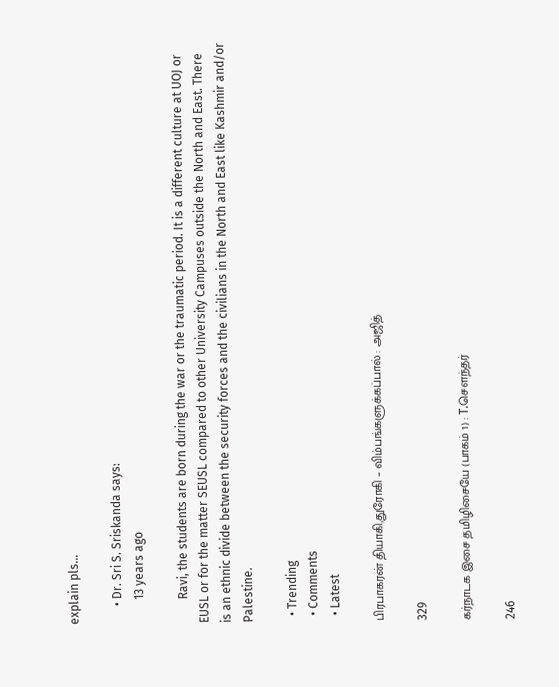explain pls…

      • Dr. Sri S. Sriskanda says:
        13 years ago

        Ravi, the students are born during the war or the traumatic period. It is a different culture at UOJ or EUSL or for the matter SEUSL compared to other University Campuses outside the North and East. There is an ethnic divide between the security forces and the civilians in the North and East like Kashmir and/or Palestine.

  • Trending
  • Comments
  • Latest

பிரபாகரன் தியாகி,துரோகி – விம்பங்களுக்கப்பால் : அஜித்

329

கர்நாடக இசை தமிழிசையே (பாகம் 1) : T.செளந்தர்

246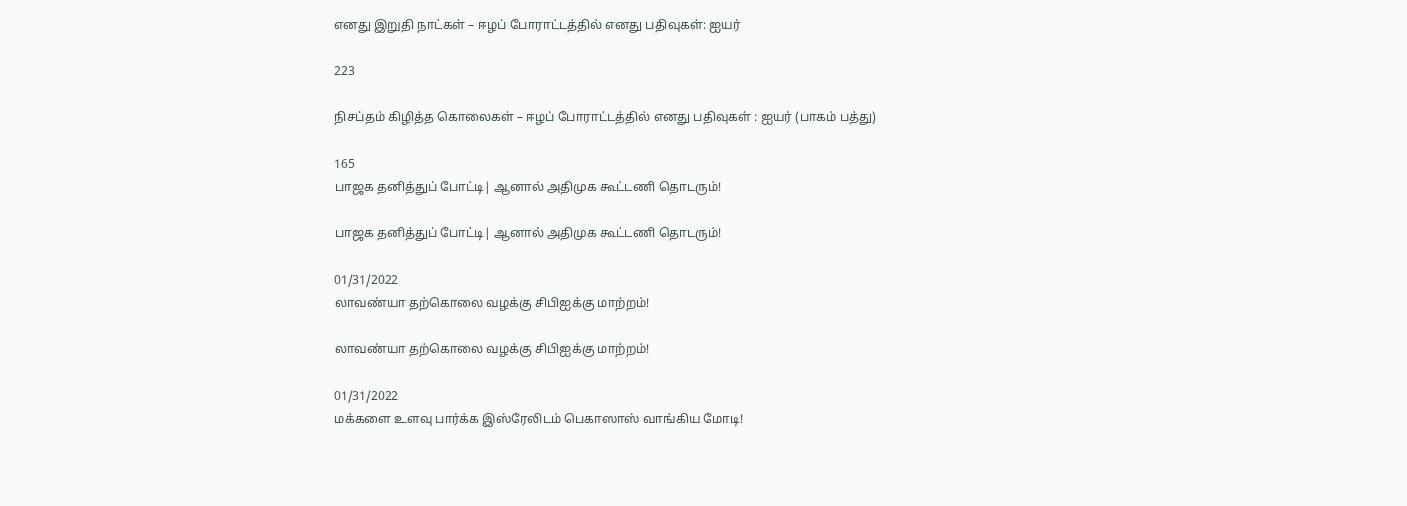எனது இறுதி நாட்கள் – ஈழப் போராட்டத்தில் எனது பதிவுகள்: ஐயர்

223

நிசப்தம் கிழித்த கொலைகள் – ஈழப் போராட்டத்தில் எனது பதிவுகள் : ஐயர் (பாகம் பத்து)

165
பாஜக தனித்துப் போட்டி| ஆனால் அதிமுக கூட்டணி தொடரும்!

பாஜக தனித்துப் போட்டி| ஆனால் அதிமுக கூட்டணி தொடரும்!

01/31/2022
லாவண்யா தற்கொலை வழக்கு சிபிஐக்கு மாற்றம்!

லாவண்யா தற்கொலை வழக்கு சிபிஐக்கு மாற்றம்!

01/31/2022
மக்களை உளவு பார்க்க இஸ்ரேலிடம் பெகாஸாஸ் வாங்கிய மோடி!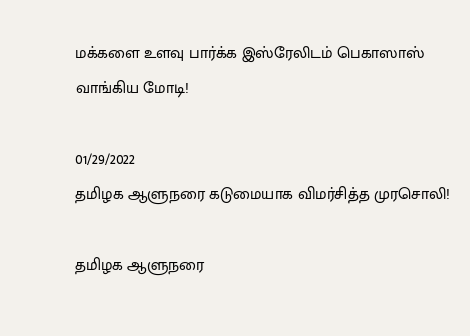மக்களை உளவு பார்க்க இஸ்ரேலிடம் பெகாஸாஸ் வாங்கிய மோடி!

01/29/2022
தமிழக ஆளுநரை கடுமையாக விமர்சித்த முரசொலி!

தமிழக ஆளுநரை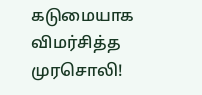கடுமையாக விமர்சித்த முரசொலி!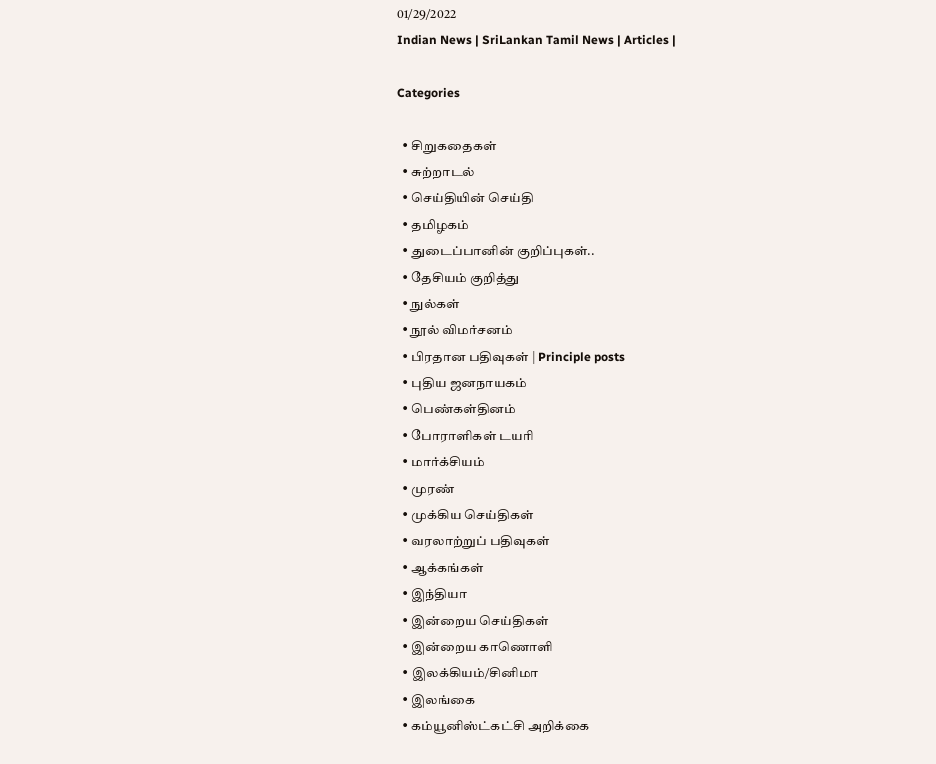01/29/2022
Indian News | SriLankan Tamil News | Articles |

Categories

  • சிறுகதைகள்
  • சுற்றாடல்
  • செய்தியின் செய்தி
  • தமிழகம்
  • துடைப்பானின் குறிப்புகள்..
  • தேசியம் குறித்து
  • நுல்கள்
  • நூல் விமர்சனம்
  • பிரதான பதிவுகள் | Principle posts
  • புதிய ஜனநாயகம்
  • பெண்கள்தினம்
  • போராளிகள் டயரி
  • மார்க்சியம்
  • முரண்
  • முக்கிய செய்திகள்
  • வரலாற்றுப் பதிவுகள்
  • ஆக்கங்கள்
  • இந்தியா
  • இன்றைய செய்திகள்
  • இன்றைய காணொளி
  • இலக்கியம்/சினிமா
  • இலங்கை
  • கம்யூனிஸ்ட்கட்சி அறிக்கை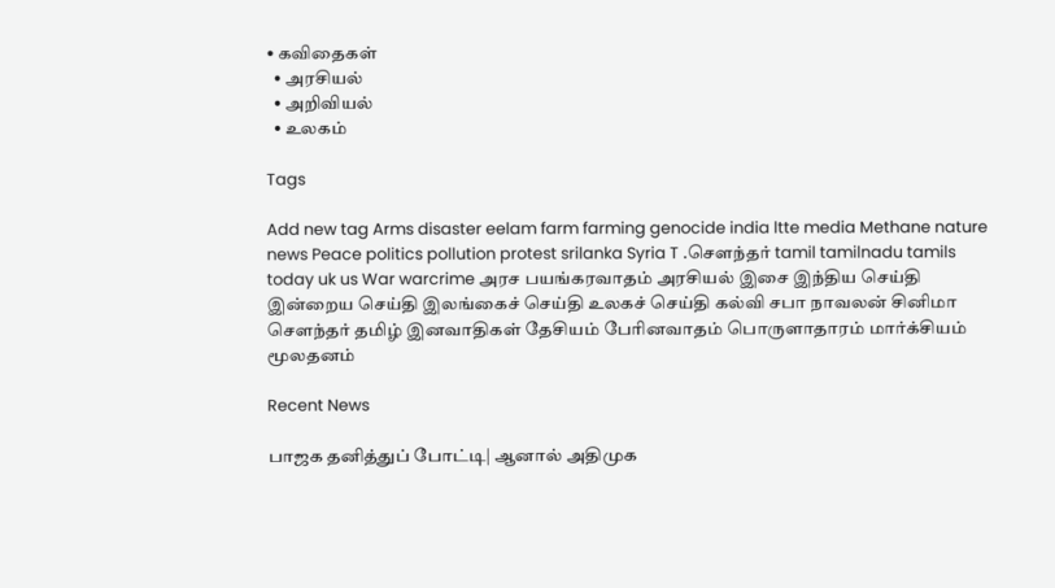• கவிதைகள்
  • அரசியல்
  • அறிவியல்
  • உலகம்

Tags

Add new tag Arms disaster eelam farm farming genocide india ltte media Methane nature news Peace politics pollution protest srilanka Syria T .சௌந்தர் tamil tamilnadu tamils today uk us War warcrime அரச பயங்கரவாதம் அரசியல் இசை இந்திய செய்தி இன்றைய செய்தி இலங்கைச் செய்தி உலகச் செய்தி கல்வி சபா நாவலன் சினிமா சௌந்தர் தமிழ் இனவாதிகள் தேசியம் பேரினவாதம் பொருளாதாரம் மார்க்சியம் மூலதனம்

Recent News

பாஜக தனித்துப் போட்டி| ஆனால் அதிமுக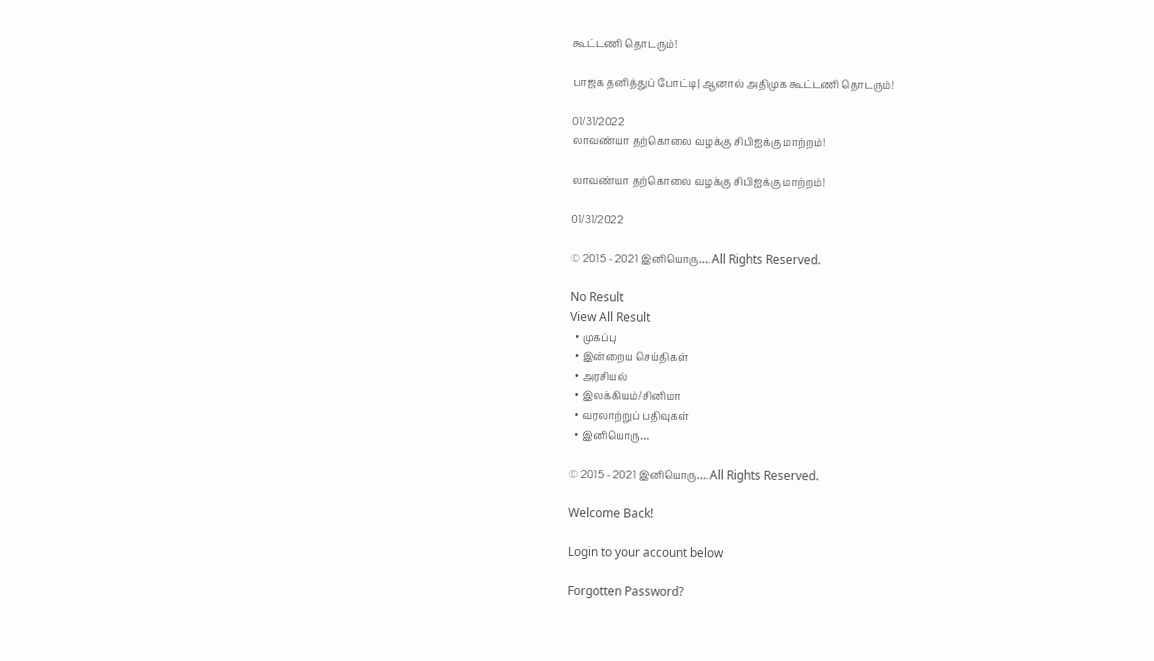கூட்டணி தொடரும்!

பாஜக தனித்துப் போட்டி| ஆனால் அதிமுக கூட்டணி தொடரும்!

01/31/2022
லாவண்யா தற்கொலை வழக்கு சிபிஐக்கு மாற்றம்!

லாவண்யா தற்கொலை வழக்கு சிபிஐக்கு மாற்றம்!

01/31/2022

© 2015 - 2021 இனியொரு…. All Rights Reserved.

No Result
View All Result
  • முகப்பு
  • இன்றைய செய்திகள்
  • அரசியல்
  • இலக்கியம்/சினிமா
  • வரலாற்றுப் பதிவுகள்
  • இனியொரு…

© 2015 - 2021 இனியொரு…. All Rights Reserved.

Welcome Back!

Login to your account below

Forgotten Password?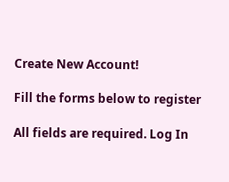Create New Account!

Fill the forms below to register

All fields are required. Log In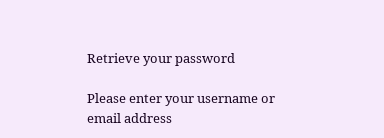Retrieve your password

Please enter your username or email address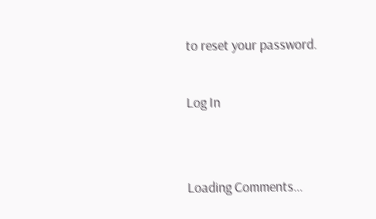to reset your password.

Log In


Loading Comments...